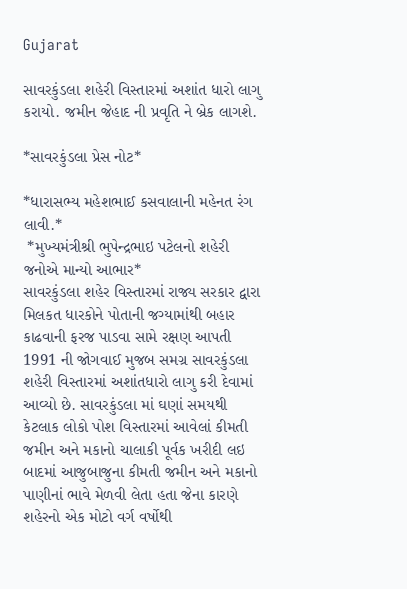Gujarat

સાવરકુંડલા શહેરી વિસ્તારમાં અશાંત ધારો લાગુ કરાયો. જમીન જેહાદ ની પ્રવૃતિ ને બ્રેક લાગશે.

*સાવરકુંડલા પ્રેસ નોટ*

*ધારાસભ્ય મહેશભાઈ કસવાલાની મહેનત રંગ લાવી.*
 *મુખ્યમંત્રીશ્રી ભુપેન્દ્રભાઇ પટેલનો શહેરી જનોએ માન્યો આભાર*
સાવરકુંડલા શહેર વિસ્તારમાં રાજ્ય સરકાર દ્વારા મિલકત ધારકોને પોતાની જગ્યામાંથી બહાર કાઢવાની ફરજ પાડવા સામે રક્ષણ આપતી 1991 ની જોગવાઈ મુજબ સમગ્ર સાવરકુંડલા શહેરી વિસ્તારમાં અશાંતધારો લાગુ કરી દેવામાં આવ્યો છે. સાવરકુંડલા માં ઘણાં સમયથી કેટલાક લોકો પોશ વિસ્તારમાં આવેલાં કીમતી જમીન અને મકાનો ચાલાકી પૂર્વક ખરીદી લઇ બાદમાં આજુબાજુના કીમતી જમીન અને મકાનો પાણીનાં ભાવે મેળવી લેતા હતા જેના કારણે શહેરનો એક મોટો વર્ગ વર્ષોથી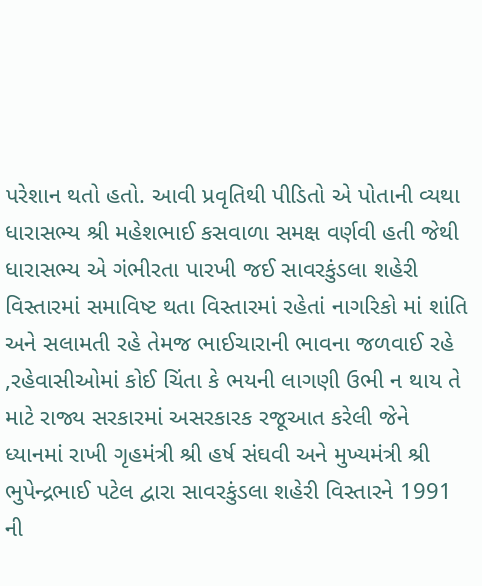પરેશાન થતો હતો. આવી પ્રવૃતિથી પીડિતો એ પોતાની વ્યથા ધારાસભ્ય શ્રી મહેશભાઈ કસવાળા સમક્ષ વર્ણવી હતી જેથી ધારાસભ્ય એ ગંભીરતા પારખી જઈ સાવરકુંડલા શહેરી વિસ્તારમાં સમાવિષ્ટ થતા વિસ્તારમાં રહેતાં નાગરિકો માં શાંતિ અને સલામતી રહે તેમજ ભાઈચારાની ભાવના જળવાઈ રહે ,રહેવાસીઓમાં કોઈ ચિંતા કે ભયની લાગણી ઉભી ન થાય તે માટે રાજ્ય સરકારમાં અસરકારક રજૂઆત કરેલી જેને ધ્યાનમાં રાખી ગૃહમંત્રી શ્રી હર્ષ સંઘવી અને મુખ્યમંત્રી શ્રી ભુપેન્દ્રભાઈ પટેલ દ્વારા સાવરકુંડલા શહેરી વિસ્તારને 1991 ની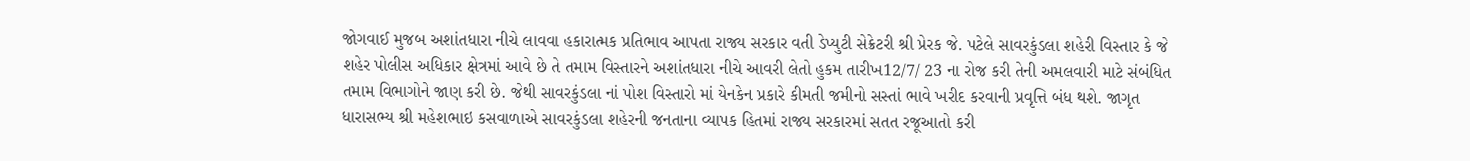જોગવાઈ મુજબ અશાંતધારા નીચે લાવવા હકારાત્મક પ્રતિભાવ આપતા રાજ્ય સરકાર વતી ડેપ્યુટી સેક્રેટરી શ્રી પ્રેરક જે. પટેલે સાવરકુંડલા શહેરી વિસ્તાર કે જે શહેર પોલીસ અધિકાર ક્ષેત્રમાં આવે છે તે તમામ વિસ્તારને અશાંતધારા નીચે આવરી લેતો હુકમ તારીખ12/7/ 23 ના રોજ કરી તેની અમલવારી માટે સંબંધિત તમામ વિભાગોને જાણ કરી છે. જેથી સાવરકુંડલા નાં પોશ વિસ્તારો માં યેનકેન પ્રકારે કીમતી જમીનો સસ્તાં ભાવે ખરીદ કરવાની પ્રવૃત્તિ બંધ થશે. જાગૃત ધારાસભ્ય શ્રી મહેશભાઇ કસવાળાએ સાવરકુંડલા શહેરની જનતાના વ્યાપક હિતમાં રાજ્ય સરકારમાં સતત રજૂઆતો કરી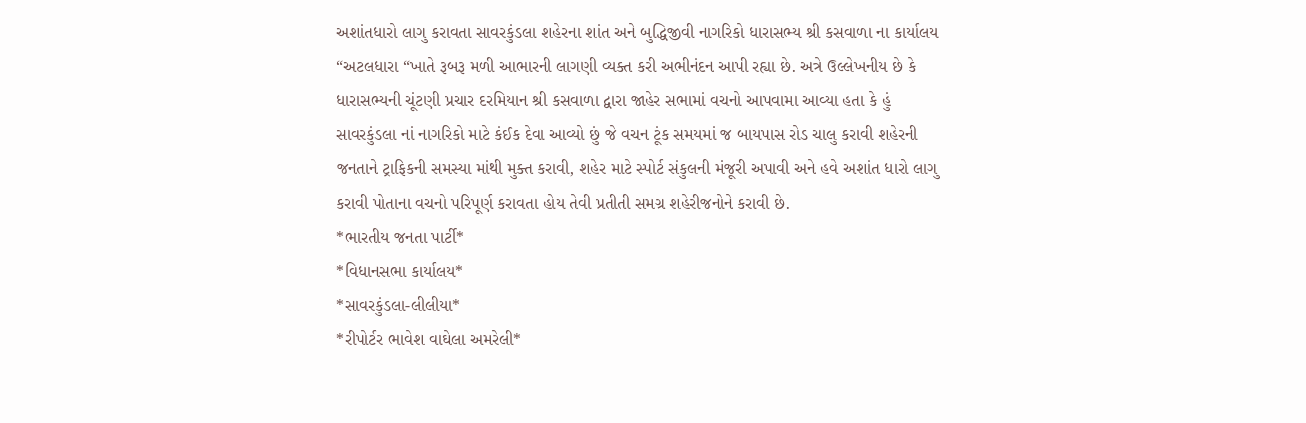અશાંતધારો લાગુ કરાવતા સાવરકુંડલા શહેરના શાંત અને બુદ્ધિજીવી નાગરિકો ધારાસભ્ય શ્રી કસવાળા ના કાર્યાલય “અટલધારા “ખાતે રૂબરૂ મળી આભારની લાગણી વ્યક્ત કરી અભીનંદન આપી રહ્યા છે. અત્રે ઉલ્લેખનીય છે કે ધારાસભ્યની ચૂંટણી પ્રચાર દરમિયાન શ્રી કસવાળા દ્વારા જાહેર સભામાં વચનો આપવામા આવ્યા હતા કે હું સાવરકુંડલા નાં નાગરિકો માટે કંઈક દેવા આવ્યો છું જે વચન ટૂંક સમયમાં જ બાયપાસ રોડ ચાલુ કરાવી શહેરની જનતાને ટ્રાફિકની સમસ્યા માંથી મુક્ત કરાવી, શહેર માટે સ્પોર્ટ સંકુલની મંજૂરી અપાવી અને હવે અશાંત ધારો લાગુ કરાવી પોતાના વચનો પરિપૂર્ણ કરાવતા હોય તેવી પ્રતીતી સમગ્ર શહેરીજનોને કરાવી છે.
*ભારતીય જનતા પાર્ટી*
*વિધાનસભા કાર્યાલય*
*સાવરકુંડલા-લીલીયા*
*રીપોર્ટર ભાવેશ વાઘેલા અમરેલી*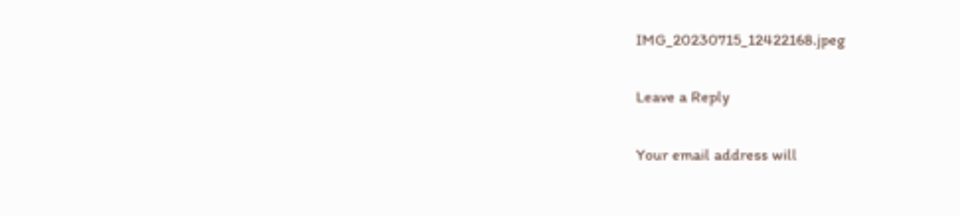IMG_20230715_12422168.jpeg

Leave a Reply

Your email address will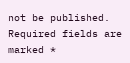not be published. Required fields are marked *